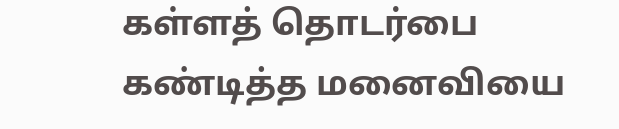கள்ளத் தொடர்பை கண்டித்த மனைவியை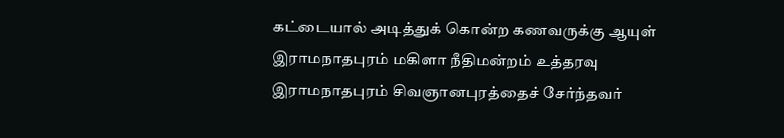கட்டையால் அடித்துக் கொன்ற கணவருக்கு ஆயுள் இராமநாதபுரம் மகிளா நீதிமன்றம் உத்தரவு
இராமநாதபுரம் சிவஞானபுரத்தைச் சேர்ந்தவர்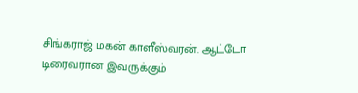சிங்கராஜ் மகன் காளீஸ்வரன். ஆட்டோ டிரைவரான இவருக்கும்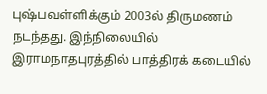புஷ்பவள்ளிக்கும் 2003ல் திருமணம் நடந்தது. இந்நிலையில் இராமநாதபுரத்தில் பாத்திரக் கடையில்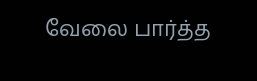வேலை பார்த்த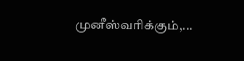முனீஸ்வரிக்கும்,...